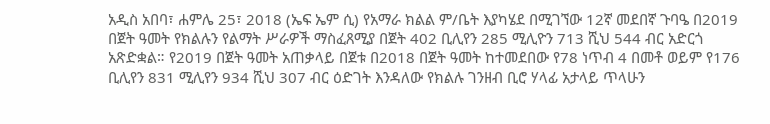አዲስ አበባ፣ ሐምሌ 25፣ 2018 (ኤፍ ኤም ሲ) የአማራ ክልል ም/ቤት እያካሄደ በሚገኘው 12ኛ መደበኛ ጉባዔ በ2019 በጀት ዓመት የክልሉን የልማት ሥራዎች ማስፈጸሚያ በጀት 402 ቢሊየን 285 ሚሊዮን 713 ሺህ 544 ብር አድርጎ አጽድቋል። የ2019 በጀት ዓመት አጠቃላይ በጀቱ በ2018 በጀት ዓመት ከተመደበው የ78 ነጥብ 4 በመቶ ወይም የ176 ቢሊየን 831 ሚሊየን 934 ሺህ 307 ብር ዕድገት እንዳለው የክልሉ ገንዘብ ቢሮ ሃላፊ አታላይ ጥላሁን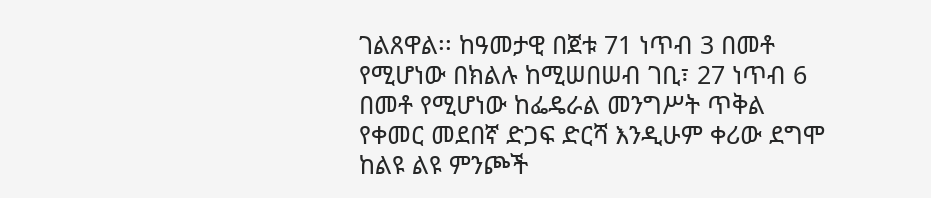ገልጸዋል፡፡ ከዓመታዊ በጀቱ 71 ነጥብ 3 በመቶ የሚሆነው በክልሉ ከሚሠበሠብ ገቢ፣ 27 ነጥብ 6 በመቶ የሚሆነው ከፌዴራል መንግሥት ጥቅል የቀመር መደበኛ ድጋፍ ድርሻ እንዲሁም ቀሪው ደግሞ ከልዩ ልዩ ምንጮች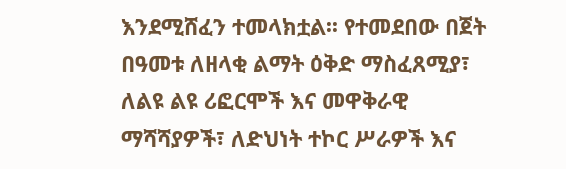እንደሚሸፈን ተመላክቷል፡፡ የተመደበው በጀት በዓመቱ ለዘላቂ ልማት ዕቅድ ማስፈጸሚያ፣ ለልዩ ልዩ ሪፎርሞች እና መዋቅራዊ ማሻሻያዎች፣ ለድህነት ተኮር ሥራዎች እና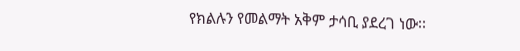የክልሉን የመልማት አቅም ታሳቢ ያደረገ ነው፡፡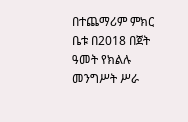በተጨማሪም ምክር ቤቱ በ2018 በጀት ዓመት የክልሉ መንግሥት ሥራ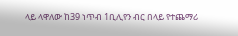ላይ ላዋለው ከ39 ነጥብ 1ቢሊየን ብር በላይ የተጨማሪ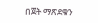በጀት ማጽደቁን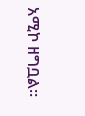አሚኮ ዘግቧል፡፡